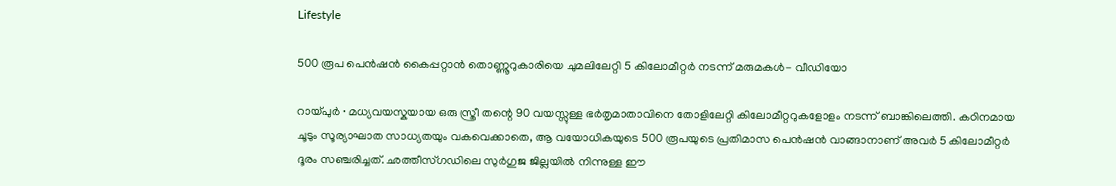Lifestyle

500 രൂപ പെന്‍ഷന്‍ കൈപ്പറ്റാന്‍ തൊണ്ണൂറുകാരിയെ ചുമലിലേറ്റി 5 കിലോമീറ്റർ നടന്ന് മരുമകൾ- വീഡിയോ

റായ്പുർ ∙ മധ്യവയസ്കയായ ഒരു സ്ത്രീ തന്റെ 90 വയസ്സുള്ള ഭർതൃമാതാവിനെ തോളിലേറ്റി കിലോമീറ്ററുകളോളം നടന്ന് ബാങ്കിലെത്തി. കഠിനമായ ചൂടും സൂര്യാഘാത സാധ്യതയും വകവെക്കാതെ, ആ വയോധികയുടെ 500 രൂപയുടെ പ്രതിമാസ പെൻഷൻ വാങ്ങാനാണ് അവർ 5 കിലോമീറ്റർ ദൂരം സഞ്ചരിച്ചത്. ഛത്തീസ്ഗഡിലെ സുർഗുജ ജില്ലയിൽ നിന്നുള്ള ഈ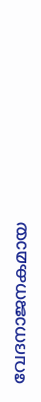വേദനാജനകമായ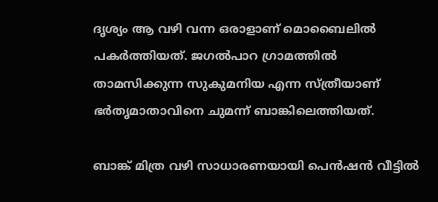ദൃശ്യം ആ വഴി വന്ന ഒരാളാണ് മൊബൈലിൽ പകർത്തിയത്. ജഗൽപാറ ഗ്രാമത്തിൽ താമസിക്കുന്ന സുകുമനിയ എന്ന സ്ത്രീയാണ് ഭർതൃമാതാവിനെ ചുമന്ന് ബാങ്കിലെത്തിയത്.

ബാങ്ക് മിത്ര വഴി സാധാരണയായി പെൻഷൻ വീട്ടിൽ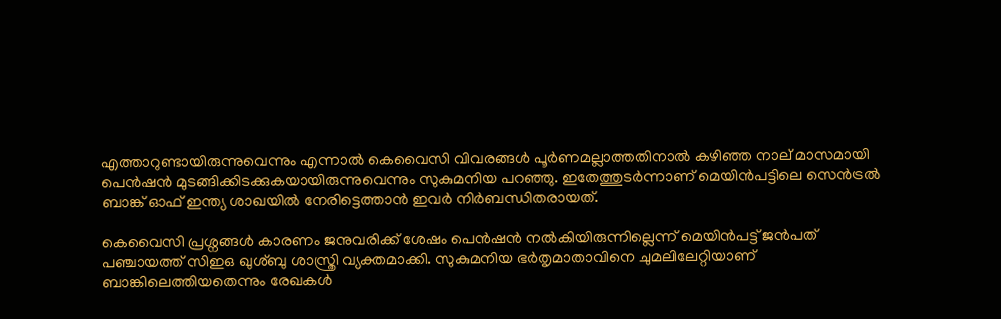എത്താറുണ്ടായിരുന്നുവെന്നും എന്നാൽ കെവൈസി വിവരങ്ങൾ പൂർണമല്ലാത്തതിനാൽ കഴിഞ്ഞ നാല് മാസമായി പെൻഷൻ മുടങ്ങിക്കിടക്കുകയായിരുന്നുവെന്നും സുകുമനിയ പറഞ്ഞു. ഇതേത്തുടർന്നാണ് മെയിൻപട്ടിലെ സെൻട്രൽ ബാങ്ക് ഓഫ് ഇന്ത്യ ശാഖയിൽ നേരിട്ടെത്താൻ ഇവർ നിർബന്ധിതരായത്.

കെവൈസി പ്രശ്നങ്ങൾ കാരണം ജനുവരിക്ക് ശേഷം പെൻഷൻ നൽകിയിരുന്നില്ലെന്ന് മെയിൻപട്ട് ജൻപത് പഞ്ചായത്ത് സിഇഒ ഖുശ്ബു ശാസ്ത്രി വ്യക്തമാക്കി. സുകുമനിയ ഭർതൃമാതാവിനെ ചുമലിലേറ്റിയാണ് ബാങ്കിലെത്തിയതെന്നും രേഖകൾ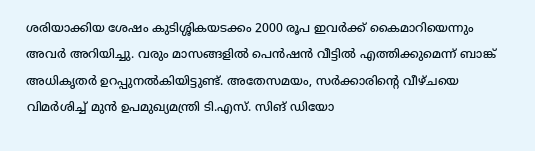ശരിയാക്കിയ ശേഷം കുടിശ്ശികയടക്കം 2000 രൂപ ഇവർക്ക് കൈമാറിയെന്നും അവർ അറിയിച്ചു. വരും മാസങ്ങളിൽ പെൻഷൻ വീട്ടിൽ എത്തിക്കുമെന്ന് ബാങ്ക് അധികൃതർ ഉറപ്പുനൽകിയിട്ടുണ്ട്. അതേസമയം, സർക്കാരിന്റെ വീഴ്ചയെ വിമർശിച്ച് മുൻ ഉപമുഖ്യമന്ത്രി ടി.എസ്. സിങ് ഡിയോ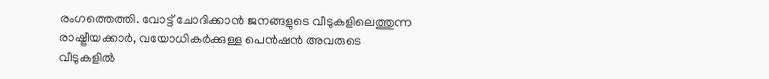രംഗത്തെത്തി. വോട്ട് ചോദിക്കാൻ ജനങ്ങളുടെ വീടുകളിലെത്തുന്ന രാഷ്ട്രീയക്കാർ, വയോധികർക്കുള്ള പെൻഷൻ അവരുടെ വീടുകളിൽ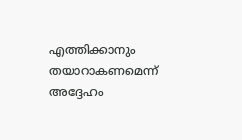എത്തിക്കാനും തയാറാകണമെന്ന് അദ്ദേഹം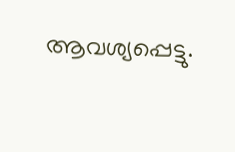ആവശ്യപ്പെട്ടു.